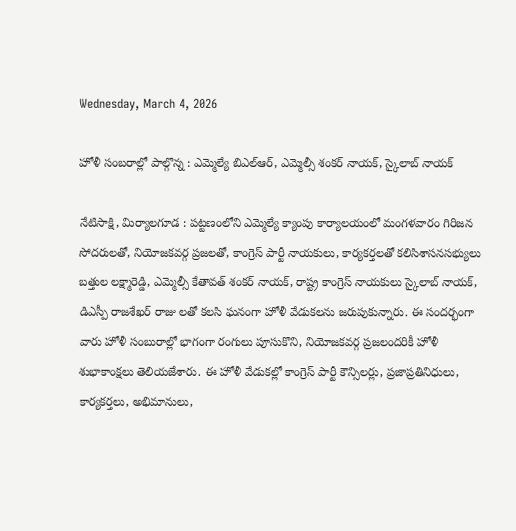Wednesday, March 4, 2026

హోళీ సంబరాల్లో పాల్గొన్న : ఎమ్మెల్యే బిఎల్ఆర్, ఎమ్మెల్సీ శంకర్ నాయక్, స్కైలాబ్ నాయక్

నేటిసాక్షి, మిర్యాలగూడ : పట్టణంలోని ఎమ్మెల్యే క్యాంపు కార్యాలయంలో మంగళవారం గిరిజన సోదరులతో, నియోజకవర్గ ప్రజలతో, కాంగ్రెస్ పార్టీ నాయకులు, కార్యకర్తలతో కలిసిశాసనసభ్యులు బత్తుల లక్ష్మారెడ్డి, ఎమ్మెల్సీ కేతావత్ శంకర్ నాయక్, రాష్ట్ర కాంగ్రెస్ నాయకులు స్కైలాబ్ నాయక్, డిఎస్పీ రాజశేఖర్ రాజు లతో కలసి ఘనంగా హోళీ వేడుకలను జరుపుకున్నారు. ఈ సందర్భంగా వారు హోళీ సంబురాల్లో భాగంగా రంగులు పూసుకొని, నియోజకవర్గ ప్రజలందరికీ హోళీ శుభాకాంక్షలు తెలియజేశారు. ఈ హోళీ వేడుకల్లో కాంగ్రెస్ పార్టీ కౌన్సిలర్లు, ప్రజాప్రతినిధులు, కార్యకర్తలు, అభిమానులు,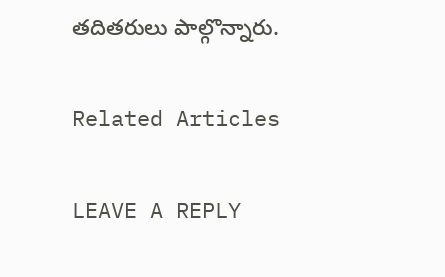తదితరులు పాల్గొన్నారు.

Related Articles

LEAVE A REPLY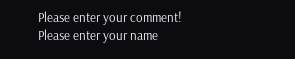Please enter your comment!
Please enter your name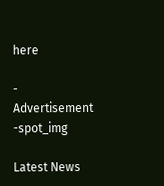here

- Advertisement -spot_img

Latest News